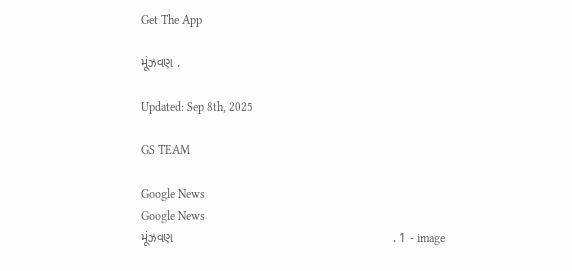Get The App

મૂંઝવણ .

Updated: Sep 8th, 2025

GS TEAM

Google News
Google News
મૂંઝવણ                                                             . 1 - image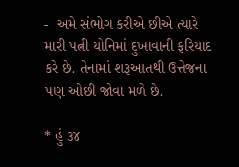-  અમે સંભોગ કરીએ છીએ ત્યારે મારી પત્ની યોનિમાં દુખાવાની ફરિયાદ  કરે છે. તેનામાં શરૂઆતથી ઉત્તેજના પણ ઓછી જોવા મળે છે.

* હું ૩૪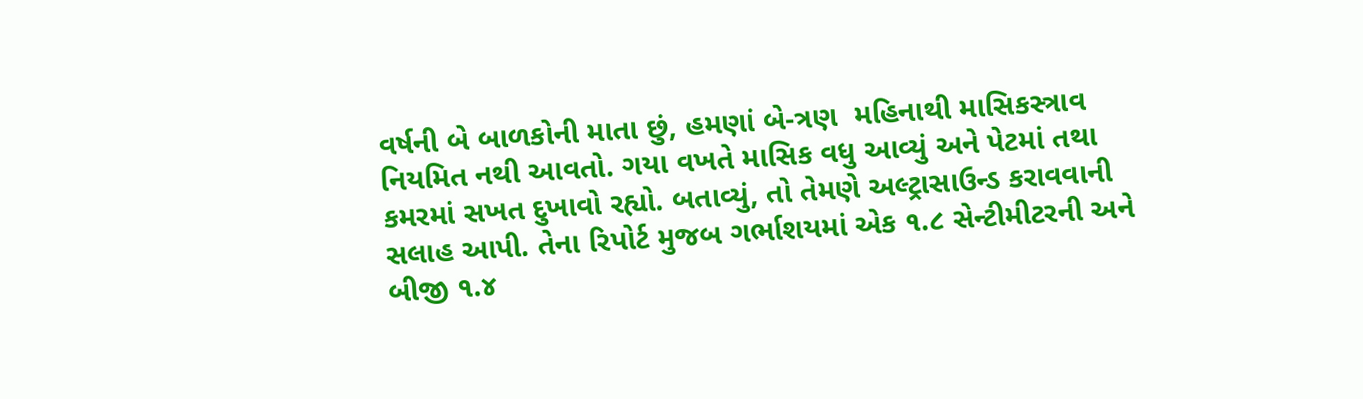વર્ષની બે બાળકોની માતા છું, હમણાં બે-ત્રણ  મહિનાથી માસિકસ્ત્રાવ નિયમિત નથી આવતો. ગયા વખતે માસિક વધુ આવ્યું અને પેટમાં તથા કમરમાં સખત દુખાવો રહ્યો. બતાવ્યું, તો તેમણે અલ્ટ્રાસાઉન્ડ કરાવવાની સલાહ આપી. તેના રિપોર્ટ મુજબ ગર્ભાશયમાં એક ૧.૮ સેન્ટીમીટરની અને બીજી ૧.૪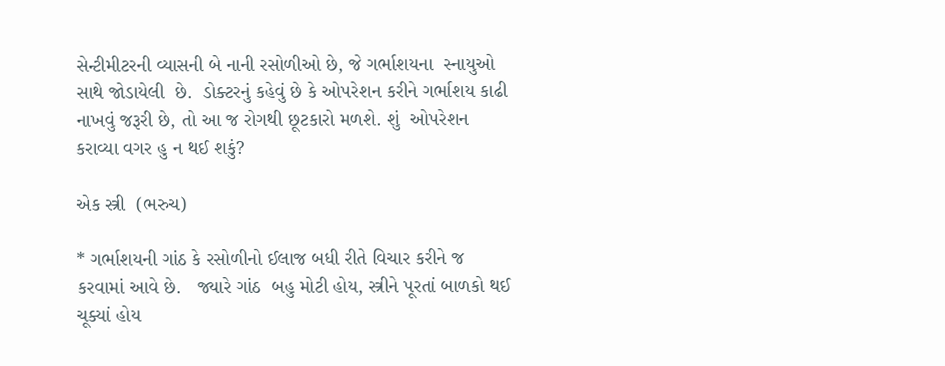સેન્ટીમીટરની વ્યાસની બે નાની રસોળીઓ છે, જે ગર્ભાશયના  સ્નાયુઓ સાથે જોડાયેલી  છે.  ડોક્ટરનું કહેવું છે કે ઓપરેશન કરીને ગર્ભાશય કાઢી નાખવું જરૂરી છે, તો આ જ રોગથી છૂટકારો મળશે. શું  ઓપરેશન કરાવ્યા વગર હુ ન થઈ શકું?

એક સ્ત્રી  (ભરુચ)

* ગર્ભાશયની ગાંઠ કે રસોળીનો ઈલાજ બધી રીતે વિચાર કરીને જ કરવામાં આવે છે.   જ્યારે ગાંઠ  બહુ મોટી હોય, સ્ત્રીને પૂરતાં બાળકો થઈ ચૂક્યાં હોય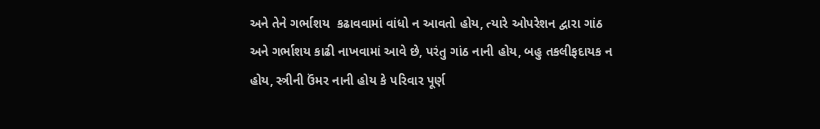અને તેને ગર્ભાશય  કઢાવવામાં વાંધો ન આવતો હોય, ત્યારે ઓપરેશન દ્વારા ગાંઠ અને ગર્ભાશય કાઢી નાખવામાં આવે છે, પરંતુ ગાંઠ નાની હોય, બહુ તકલીફદાયક ન હોય, સ્ત્રીની ઉંમર નાની હોય કે પરિવાર પૂર્ણ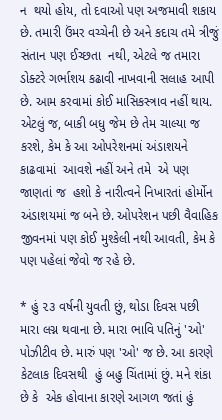ન  થયો હોય, તો દવાઓ પણ અજમાવી શકાય છે. તમારી ઉંમર વચ્ચેની છે અને કદાચ તમે ત્રીજું સંતાન પણ ઈચ્છતા  નથી, એટલે જ તમારા ડોક્ટરે ગર્ભાશય કઢાવી નાખવાની સલાહ આપી છે. આમ કરવામાં કોઈ માસિકસ્ત્રાવ નહીં થાય. એટલું જ, બાકી બધુ જેમ છે તેમ ચાલ્યા જ કરશે, કેમ કે આ ઓપરેશનમાં અંડાશયને કાઢવામાં  આવશે નહીં અને તમે  એ પણ જાણતાં જ  હશો કે નારીત્વને નિખારતાં હોર્મોન અંડાશયમાં જ બને છે. ઓપરેશન પછી વૈવાહિક  જીવનમાં પણ કોઈ મુશ્કેલી નથી આવતી, કેમ કે પણ પહેલાં જેવો જ રહે છે.

* હું ૨૩ વર્ષની યુવતી છું, થોડા દિવસ પછી મારા લગ્ન થવાના છે. મારા ભાવિ પતિનું 'ઓ' પોઝીટીવ છે. મારું પણ 'ઓ' જ છે. આ કારણે  કેટલાક દિવસથી  હું બહુ ચિંતામાં છું. મને શંકા છે કે  એક હોવાના કારણે આગળ જતાં હું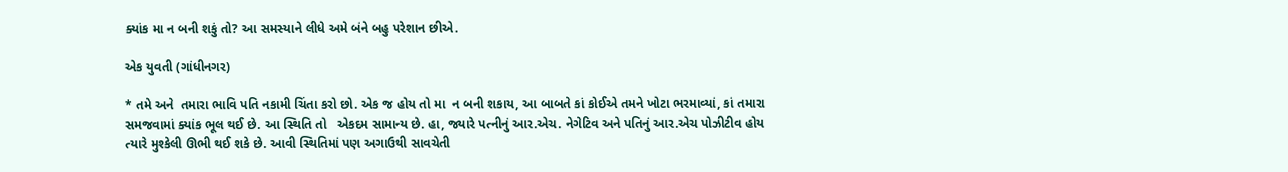ક્યાંક મા ન બની શકું તો? આ સમસ્યાને લીધે અમે બંને બહુ પરેશાન છીએ.

એક યુવતી (ગાંધીનગર)

* તમે અને  તમારા ભાવિ પતિ નકામી ચિંતા કરો છો. એક જ હોય તો મા  ન બની શકાય, આ બાબતે કાં કોઈએ તમને ખોટા ભરમાવ્યાં, કાં તમારા સમજવામાં ક્યાંક ભૂલ થઈ છે. આ સ્થિતિ તો   એકદમ સામાન્ય છે. હા, જ્યારે પત્નીનું આર.એચ. નેગેટિવ અને પતિનું આર.એચ પોઝીટીવ હોય  ત્યારે મુશ્કેલી ઊભી થઈ શકે છે. આવી સ્થિતિમાં પણ અગાઉથી સાવચેતી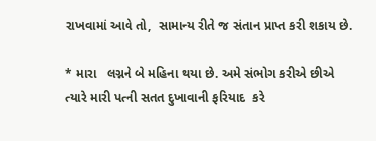રાખવામાં આવે તો,  સામાન્ય રીતે જ સંતાન પ્રાપ્ત કરી શકાય છે.

* મારા   લગ્નને બે મહિના થયા છે. અમે સંભોગ કરીએ છીએ ત્યારે મારી પત્ની સતત દુખાવાની ફરિયાદ  કરે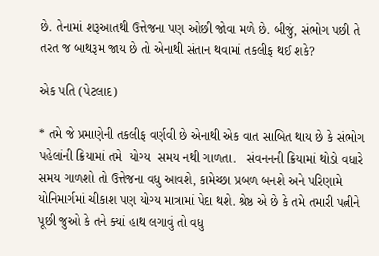છે. તેનામાં શરૂઆતથી ઉત્તેજના પણ ઓછી જોવા મળે છે. બીજું, સંભોગ પછી તે તરત જ બાથરૂમ જાય છે તો એનાથી સંતાન થવામાં તકલીફ થઈ શકે?

એક પતિ (પેટલાદ)

* તમે જે પ્રમાણેની તકલીફ વર્ણવી છે એનાથી એક વાત સાબિત થાય છે કે સંભોગ  પહેલાંની ક્રિયામાં તમે  યોગ્ય  સમય નથી ગાળતા.   સંવનનની ક્રિયામાં થોડો વધારે સમય ગાળશો તો ઉત્તેજના વધુ આવશે, કામેચ્છા પ્રબળ બનશે અને પરિણામે યોનિમાર્ગમાં ચીકાશ પણ યોગ્ય માત્રામાં પેદા થશે. શ્રેષ્ઠ એ છે કે તમે તમારી પત્નીને પૂછી જુઓ કે તને ક્યાં હાથ લગાવું તો વધુ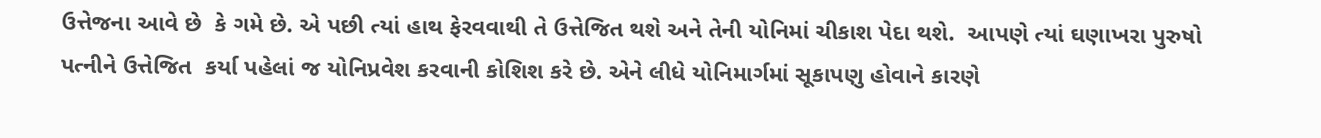ઉત્તેજના આવે છે  કે ગમે છે. એ પછી ત્યાં હાથ ફેરવવાથી તે ઉત્તેજિત થશે અને તેની યોનિમાં ચીકાશ પેદા થશે.  આપણે ત્યાં ઘણાખરા પુરુષો પત્નીને ઉત્તેજિત  કર્યા પહેલાં જ યોનિપ્રવેશ કરવાની કોશિશ કરે છે. એને લીધે યોનિમાર્ગમાં સૂકાપણુ હોવાને કારણે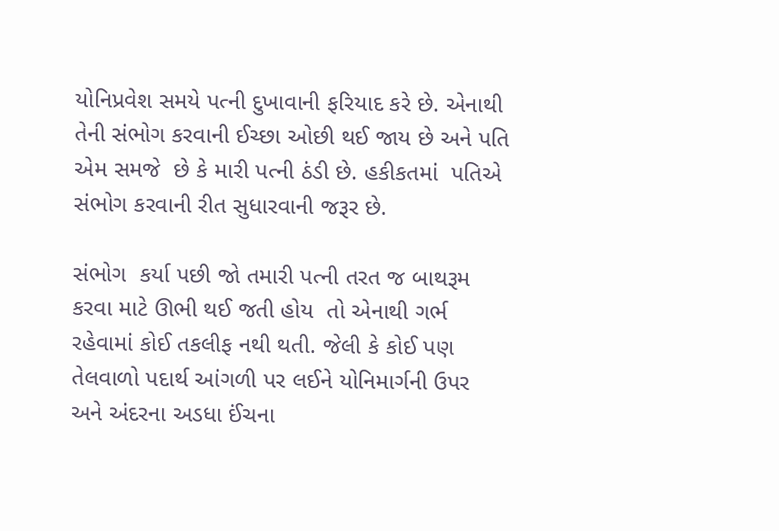યોનિપ્રવેશ સમયે પત્ની દુખાવાની ફરિયાદ કરે છે. એનાથી તેની સંભોગ કરવાની ઈચ્છા ઓછી થઈ જાય છે અને પતિ એમ સમજે  છે કે મારી પત્ની ઠંડી છે. હકીકતમાં  પતિએ  સંભોગ કરવાની રીત સુધારવાની જરૂર છે.

સંભોગ  કર્યા પછી જો તમારી પત્ની તરત જ બાથરૂમ કરવા માટે ઊભી થઈ જતી હોય  તો એનાથી ગર્ભ રહેવામાં કોઈ તકલીફ નથી થતી. જેલી કે કોઈ પણ તેલવાળો પદાર્થ આંગળી પર લઈને યોનિમાર્ગની ઉપર અને અંદરના અડધા ઈંચના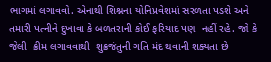ભાગમાં લગાવવો. એનાથી શિશ્નના યોનિપ્રવેશમાં સરળતા પડશે અને તમારી પત્નીને દુખાવા કે બળતરાની કોઈ ફરિયાદ પણ  નહીં રહે. જો કે જેલી  ક્રીમ લગાવવાથી  શુક્રજંતુની ગતિ મંદ થવાની શક્યતા છે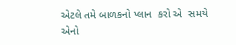એટલે તમે બાળકનો પ્લાન  કરો એ  સમયે એનો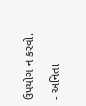ઉપયોગ ન કરવો.

- અનિતા